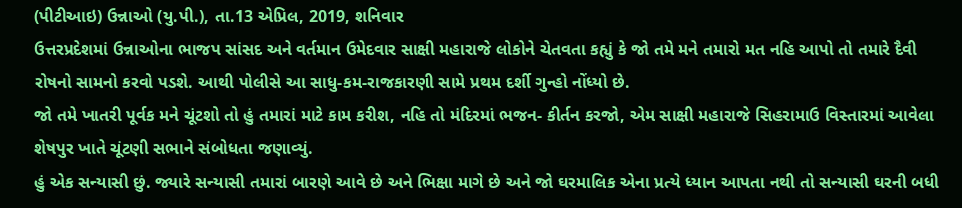(પીટીઆઇ) ઉન્નાઓ (યુ.પી.), તા.13 એપ્રિલ, 2019, શનિવાર
ઉત્તરપ્રદેશમાં ઉન્નાઓના ભાજપ સાંસદ અને વર્તમાન ઉમેદવાર સાક્ષી મહારાજે લોકોને ચેતવતા કહ્યું કે જો તમે મને તમારો મત નહિ આપો તો તમારે દૈવી રોષનો સામનો કરવો પડશે. આથી પોલીસે આ સાધુ-કમ-રાજકારણી સામે પ્રથમ દર્શી ગુન્હો નોંધ્યો છે.
જો તમે ખાતરી પૂર્વક મને ચૂંટશો તો હું તમારાં માટે કામ કરીશ, નહિ તો મંદિરમાં ભજન- કીર્તન કરજો, એમ સાક્ષી મહારાજે સિહરામાઉ વિસ્તારમાં આવેલા શેષપુર ખાતે ચૂંટણી સભાને સંબોધતા જણાવ્યું.
હું એક સન્યાસી છું. જ્યારે સન્યાસી તમારાં બારણે આવે છે અને ભિક્ષા માગે છે અને જો ઘરમાલિક એના પ્રત્યે ધ્યાન આપતા નથી તો સન્યાસી ઘરની બધી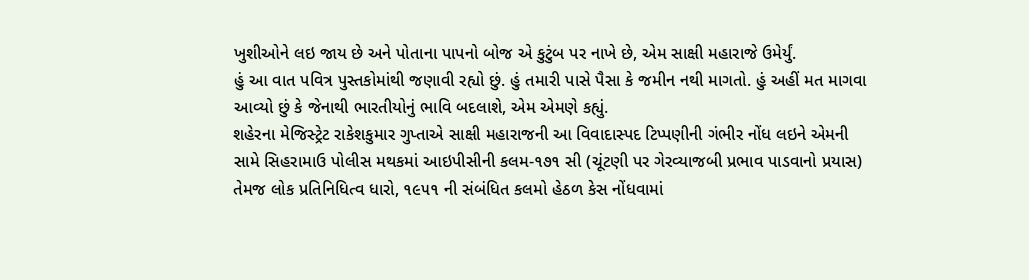ખુશીઓને લઇ જાય છે અને પોતાના પાપનો બોજ એ કુટુંબ પર નાખે છે, એમ સાક્ષી મહારાજે ઉમેર્યું.
હું આ વાત પવિત્ર પુસ્તકોમાંથી જણાવી રહ્યો છું. હું તમારી પાસે પૈસા કે જમીન નથી માગતો. હું અહીં મત માગવા આવ્યો છું કે જેનાથી ભારતીયોનું ભાવિ બદલાશે, એમ એમણે કહ્યું.
શહેરના મેજિસ્ટ્રેટ રાકેશકુમાર ગુપ્તાએ સાક્ષી મહારાજની આ વિવાદાસ્પદ ટિપ્પણીની ગંભીર નોંધ લઇને એમની સામે સિહરામાઉ પોલીસ મથકમાં આઇપીસીની કલમ-૧૭૧ સી (ચૂંટણી પર ગેરવ્યાજબી પ્રભાવ પાડવાનો પ્રયાસ) તેમજ લોક પ્રતિનિધિત્વ ધારો, ૧૯૫૧ ની સંબંધિત કલમો હેઠળ કેસ નોંધવામાં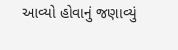આવ્યો હોવાનું જણાવ્યું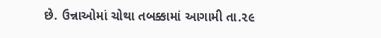છે. ઉન્નાઓમાં ચોથા તબક્કામાં આગામી તા.૨૯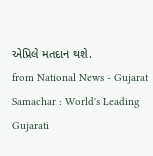એપ્રિલે મતદાન થશે.
from National News - Gujarat Samachar : World's Leading Gujarati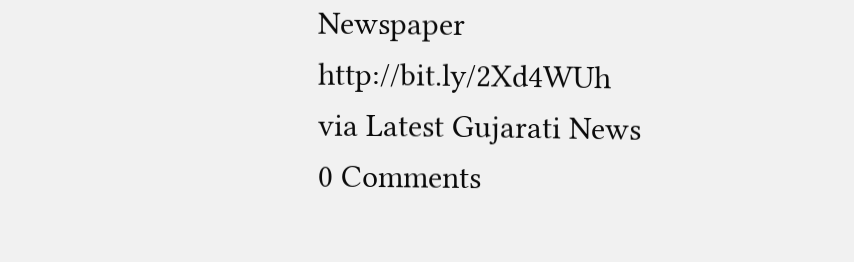Newspaper http://bit.ly/2Xd4WUh
via Latest Gujarati News
0 Comments